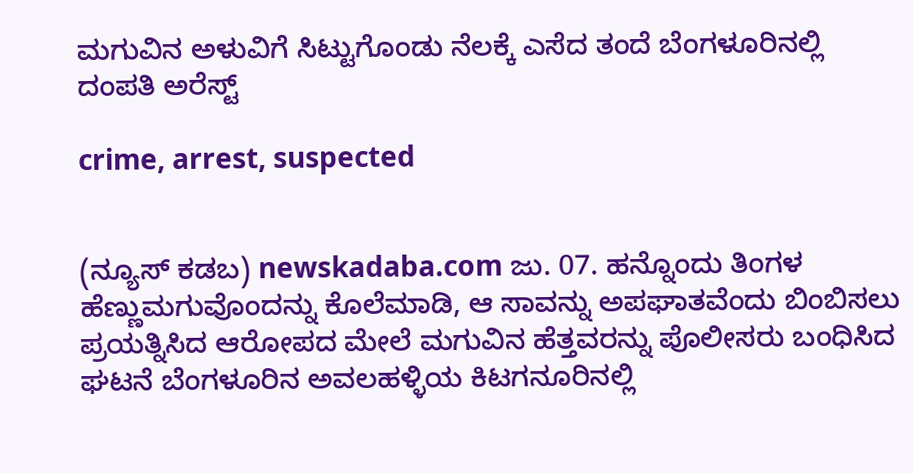ಮಗುವಿನ ಅಳುವಿಗೆ ಸಿಟ್ಟುಗೊಂಡು ನೆಲಕ್ಕೆ ಎಸೆದ ತಂದೆ ಬೆಂಗಳೂರಿನಲ್ಲಿ ದಂಪತಿ ಅರೆಸ್ಟ್

crime, arrest, suspected


(ನ್ಯೂಸ್ ಕಡಬ) newskadaba.com ಜು. 07. ಹನ್ನೊಂದು ತಿಂಗಳ ಹೆಣ್ಣುಮಗುವೊಂದನ್ನು ಕೊಲೆಮಾಡಿ, ಆ ಸಾವನ್ನು ಅಪಘಾತವೆಂದು ಬಿಂಬಿಸಲು ಪ್ರಯತ್ನಿಸಿದ ಆರೋಪದ ಮೇಲೆ ಮಗುವಿನ ಹೆತ್ತವರನ್ನು ಪೊಲೀಸರು ಬಂಧಿಸಿದ ಘಟನೆ ಬೆಂಗಳೂರಿನ ಅವಲಹಳ್ಳಿಯ ಕಿಟಗನೂರಿನಲ್ಲಿ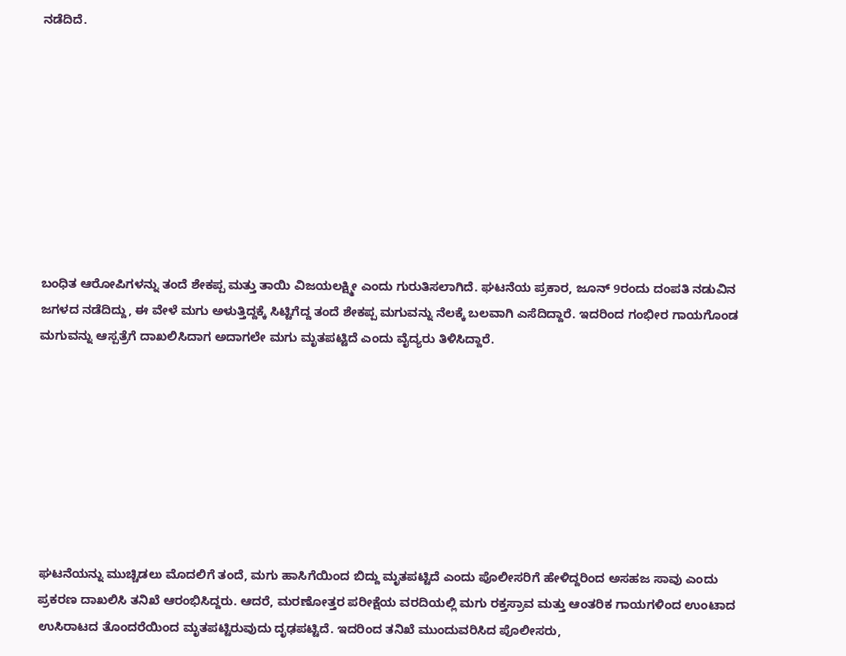ನಡೆದಿದೆ.









ಬಂಧಿತ ಆರೋಪಿಗಳನ್ನು ತಂದೆ ಶೇಕಪ್ಪ ಮತ್ತು ತಾಯಿ ವಿಜಯಲಕ್ಷ್ಮೀ ಎಂದು ಗುರುತಿಸಲಾಗಿದೆ. ಘಟನೆಯ ಪ್ರಕಾರ, ಜೂನ್ 9ರಂದು ದಂಪತಿ ನಡುವಿನ ಜಗಳದ ನಡೆದಿದ್ದು, ಈ ವೇಳೆ ಮಗು ಅಳುತ್ತಿದ್ದಕ್ಕೆ ಸಿಟ್ಟಿಗೆದ್ದ ತಂದೆ ಶೇಕಪ್ಪ ಮಗುವನ್ನು ನೆಲಕ್ಕೆ ಬಲವಾಗಿ ಎಸೆದಿದ್ದಾರೆ. ಇದರಿಂದ ಗಂಭೀರ ಗಾಯಗೊಂಡ ಮಗುವನ್ನು ಆಸ್ಪತ್ರೆಗೆ ದಾಖಲಿಸಿದಾಗ ಅದಾಗಲೇ ಮಗು ಮೃತಪಟ್ಟಿದೆ ಎಂದು ವೈದ್ಯರು ತಿಳಿಸಿದ್ದಾರೆ.








ಘಟನೆಯನ್ನು ಮುಚ್ಚಿಡಲು ಮೊದಲಿಗೆ ತಂದೆ, ಮಗು ಹಾಸಿಗೆಯಿಂದ ಬಿದ್ದು ಮೃತಪಟ್ಟಿದೆ ಎಂದು ಪೊಲೀಸರಿಗೆ ಹೇಳಿದ್ದರಿಂದ ಅಸಹಜ ಸಾವು ಎಂದು ಪ್ರಕರಣ ದಾಖಲಿಸಿ ತನಿಖೆ ಆರಂಭಿಸಿದ್ದರು. ಆದರೆ, ಮರಣೋತ್ತರ ಪರೀಕ್ಷೆಯ ವರದಿಯಲ್ಲಿ ಮಗು ರಕ್ತಸ್ರಾವ ಮತ್ತು ಆಂತರಿಕ ಗಾಯಗಳಿಂದ ಉಂಟಾದ ಉಸಿರಾಟದ ತೊಂದರೆಯಿಂದ ಮೃತಪಟ್ಟಿರುವುದು ದೃಢಪಟ್ಟಿದೆ. ಇದರಿಂದ ತನಿಖೆ ಮುಂದುವರಿಸಿದ ಪೊಲೀಸರು,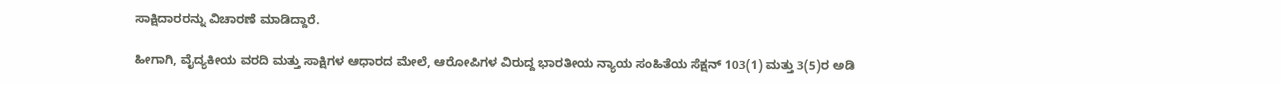ಸಾಕ್ಷಿದಾರರನ್ನು ವಿಚಾರಣೆ ಮಾಡಿದ್ದಾರೆ.

ಹೀಗಾಗಿ, ವೈದ್ಯಕೀಯ ವರದಿ ಮತ್ತು ಸಾಕ್ಷಿಗಳ ಆಧಾರದ ಮೇಲೆ, ಆರೋಪಿಗಳ ವಿರುದ್ದ ಭಾರತೀಯ ನ್ಯಾಯ ಸಂಹಿತೆಯ ಸೆಕ್ಷನ್ 103(1) ಮತ್ತು 3(5)ರ ಅಡಿ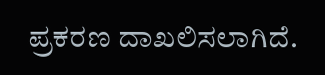ಪ್ರಕರಣ ದಾಖಲಿಸಲಾಗಿದೆ.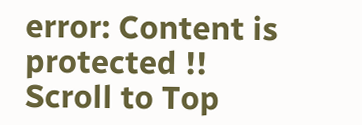error: Content is protected !!
Scroll to Top